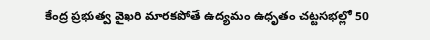కేంద్ర ప్రభుత్వ వైఖరి మారకపోతే ఉద్యమం ఉధృతం చట్టసభల్లో 50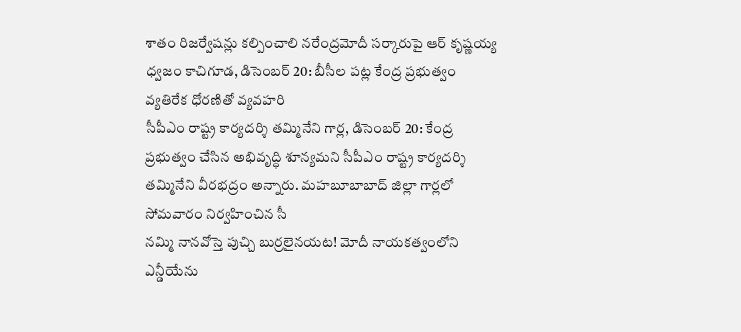శాతం రిజర్వేషన్లు కల్పించాలి నరేంద్రమోదీ సర్కారుపై ఆర్ కృష్ణయ్య ధ్వజం కాచిగూడ, డిసెంబర్ 20: బీసీల పట్ల కేంద్ర ప్రభుత్వం వ్యతిరేక ధోరణితో వ్యవహరి
సీపీఎం రాష్ట్ర కార్యదర్శి తమ్మినేని గార్ల, డిసెంబర్ 20: కేంద్ర ప్రభుత్వం చేసిన అభివృద్ధి శూన్యమని సీపీఎం రాష్ట్ర కార్యదర్శి తమ్మినేని వీరభద్రం అన్నారు. మహబూబాబాద్ జిల్లా గార్లలో సోమవారం నిర్వహించిన సీ
నమ్మి నానవోస్తె పుచ్చి బుర్రలైనయట! మోదీ నాయకత్వంలోని ఎన్డీయేను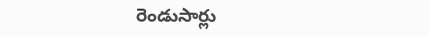రెండుసార్లు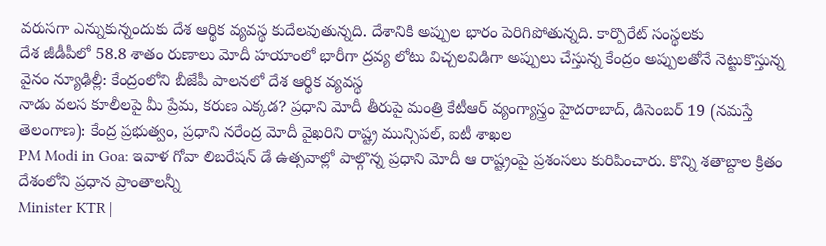వరుసగా ఎన్నుకున్నందుకు దేశ ఆర్థిక వ్యవస్థ కుదేలవుతున్నది. దేశానికి అప్పుల భారం పెరిగిపోతున్నది. కార్పొరేట్ సంస్థలకు
దేశ జీడీపీలో 58.8 శాతం రుణాలు మోదీ హయాంలో భారీగా ద్రవ్య లోటు విచ్చలవిడిగా అప్పులు చేస్తున్న కేంద్రం అప్పులతోనే నెట్టుకొస్తున్న వైనం న్యూఢిల్లీ: కేంద్రంలోని బీజేపీ పాలనలో దేశ ఆర్థిక వ్యవస్థ
నాడు వలస కూలీలపై మీ ప్రేమ, కరుణ ఎక్కడ? ప్రధాని మోదీ తీరుపై మంత్రి కేటీఆర్ వ్యంగ్యాస్త్రం హైదరాబాద్, డిసెంబర్ 19 (నమస్తే తెలంగాణ): కేంద్ర ప్రభుత్వం, ప్రధాని నరేంద్ర మోదీ వైఖరిని రాష్ట్ర మున్సిపల్, ఐటీ శాఖల
PM Modi in Goa: ఇవాళ గోవా లిబరేషన్ డే ఉత్సవాల్లో పాల్గొన్న ప్రధాని మోదీ ఆ రాష్ట్రంపై ప్రశంసలు కురిపించారు. కొన్ని శతాబ్దాల క్రితం దేశంలోని ప్రధాన ప్రాంతాలన్నీ
Minister KTR |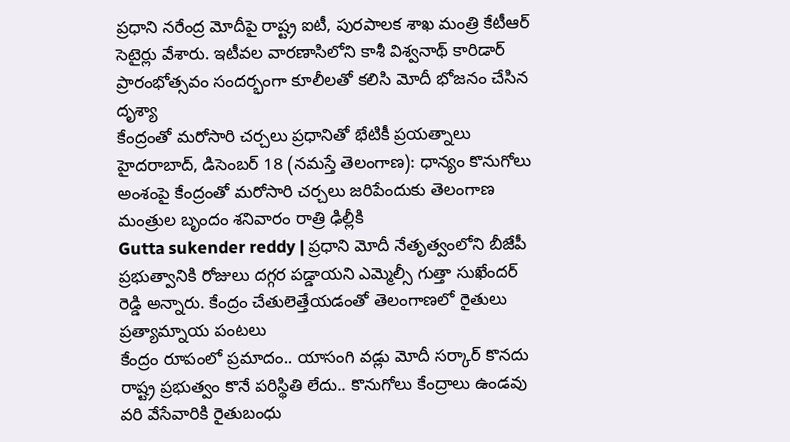ప్రధాని నరేంద్ర మోదీపై రాష్ట్ర ఐటీ, పురపాలక శాఖ మంత్రి కేటీఆర్ సెటైర్లు వేశారు. ఇటీవల వారణాసిలోని కాశీ విశ్వనాథ్ కారిడార్ ప్రారంభోత్సవం సందర్భంగా కూలీలతో కలిసి మోదీ భోజనం చేసిన దృశ్యా
కేంద్రంతో మరోసారి చర్చలు ప్రధానితో భేటికీ ప్రయత్నాలు హైదరాబాద్, డిసెంబర్ 18 (నమస్తే తెలంగాణ): ధాన్యం కొనుగోలు అంశంపై కేంద్రంతో మరోసారి చర్చలు జరిపేందుకు తెలంగాణ మంత్రుల బృందం శనివారం రాత్రి ఢిల్లీకి
Gutta sukender reddy | ప్రధాని మోదీ నేతృత్వంలోని బీజేపీ ప్రభుత్వానికి రోజులు దగ్గర పడ్డాయని ఎమ్మెల్సీ గుత్తా సుఖేందర్ రెడ్డి అన్నారు. కేంద్రం చేతులెత్తేయడంతో తెలంగాణలో రైతులు ప్రత్యామ్నాయ పంటలు
కేంద్రం రూపంలో ప్రమాదం.. యాసంగి వడ్లు మోదీ సర్కార్ కొనదు రాష్ట్ర ప్రభుత్వం కొనే పరిస్థితి లేదు.. కొనుగోలు కేంద్రాలు ఉండవు వరి వేసేవారికి రైతుబంధు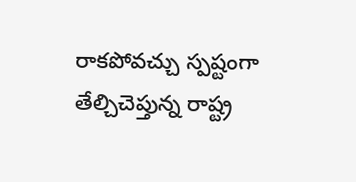రాకపోవచ్చు స్పష్టంగా తేల్చిచెప్తున్న రాష్ట్ర